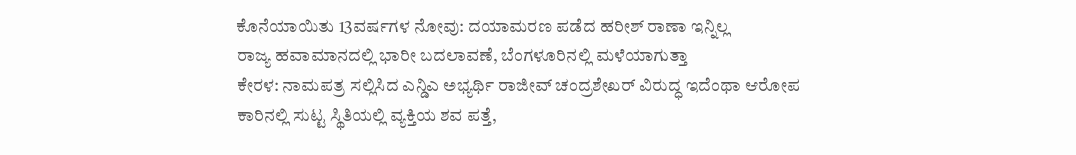ಕೊನೆಯಾಯಿತು 13ವರ್ಷಗಳ ನೋವು: ದಯಾಮರಣ ಪಡೆದ ಹರೀಶ್ ರಾಣಾ ಇನ್ನಿಲ್ಲ
ರಾಜ್ಯ ಹವಾಮಾನದಲ್ಲಿ ಭಾರೀ ಬದಲಾವಣೆ, ಬೆಂಗಳೂರಿನಲ್ಲಿ ಮಳೆಯಾಗುತ್ತಾ
ಕೇರಳ: ನಾಮಪತ್ರ ಸಲ್ಲಿಸಿದ ಎನ್ಡಿಎ ಅಭ್ಯರ್ಥಿ ರಾಜೀವ್ ಚಂದ್ರಶೇಖರ್ ವಿರುದ್ಧ ಇದೆಂಥಾ ಆರೋಪ
ಕಾರಿನಲ್ಲಿ ಸುಟ್ಟ ಸ್ಥಿತಿಯಲ್ಲಿ ವ್ಯಕ್ತಿಯ ಶವ ಪತ್ತೆ,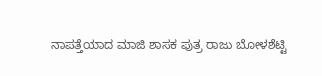ನಾಪತ್ತೆಯಾದ ಮಾಜಿ ಶಾಸಕ ಪುತ್ರ ರಾಜು ಬೋಳಶೆಟ್ಟಿ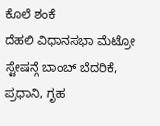ಕೊಲೆ ಶಂಕೆ
ದೆಹಲಿ ವಿಧಾನಸಭಾ ಮೆಟ್ರೋ ಸ್ಟೇಷನ್ಗೆ ಬಾಂಬ್ ಬೆದರಿಕೆ, ಪ್ರಧಾನಿ, ಗೃಹ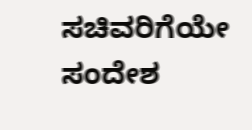ಸಚಿವರಿಗೆಯೇ ಸಂದೇಶ